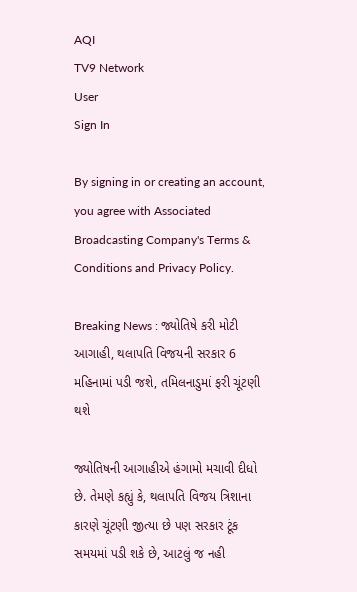AQI
TV9 Network
User
Sign In

By signing in or creating an account, you agree with Associated Broadcasting Company's Terms & Conditions and Privacy Policy.

Breaking News : જ્યોતિષે કરી મોટી આગાહી, થલાપતિ વિજયની સરકાર 6 મહિનામાં પડી જશે, તમિલનાડુમાં ફરી ચૂંટણી થશે

જ્યોતિષની આગાહીએ હંગામો મચાવી દીધો છે. તેમણે કહ્યું કે, થલાપતિ વિજય ત્રિશાના કારણે ચૂંટણી જીત્યા છે પણ સરકાર ટૂંક સમયમાં પડી શકે છે, આટલું જ નહી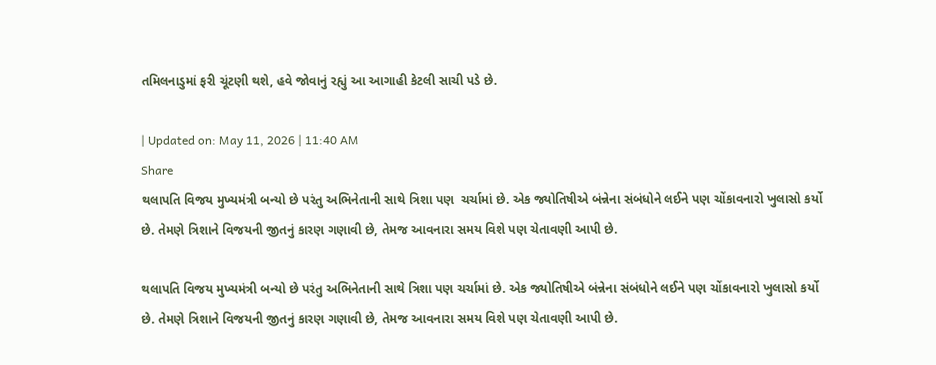તમિલનાડુમાં ફરી ચૂંટણી થશે, હવે જોવાનું રહ્યું આ આગાહી કેટલી સાચી પડે છે.

| Updated on: May 11, 2026 | 11:40 AM
Share
થલાપતિ વિજય મુખ્યમંત્રી બન્યો છે પરંતુ અભિનેતાની સાથે ત્રિશા પણ  ચર્ચામાં છે. એક જ્યોતિષીએ બંન્નેના સંબંધોને લઈને પણ ચોંકાવનારો ખુલાસો કર્યો છે. તેમણે ત્રિશાને વિજયની જીતનું કારણ ગણાવી છે, તેમજ આવનારા સમય વિશે પણ ચેતાવણી આપી છે.

થલાપતિ વિજય મુખ્યમંત્રી બન્યો છે પરંતુ અભિનેતાની સાથે ત્રિશા પણ ચર્ચામાં છે. એક જ્યોતિષીએ બંન્નેના સંબંધોને લઈને પણ ચોંકાવનારો ખુલાસો કર્યો છે. તેમણે ત્રિશાને વિજયની જીતનું કારણ ગણાવી છે, તેમજ આવનારા સમય વિશે પણ ચેતાવણી આપી છે.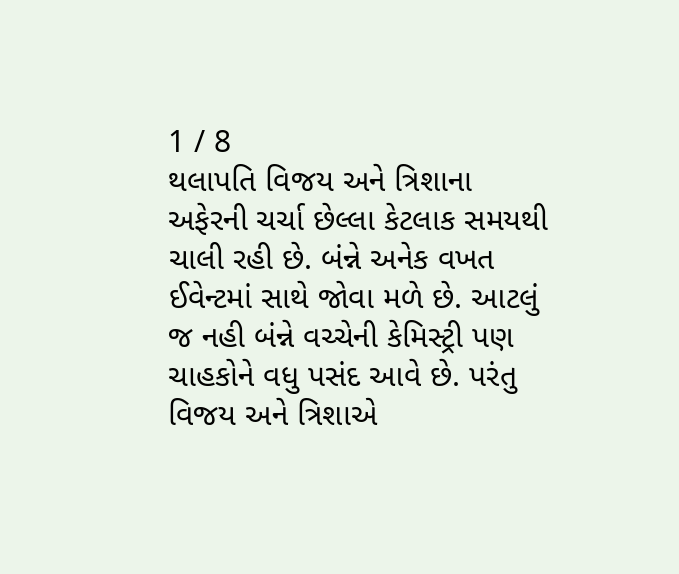1 / 8
થલાપતિ વિજય અને ત્રિશાના અફેરની ચર્ચા છેલ્લા કેટલાક સમયથી ચાલી રહી છે. બંન્ને અનેક વખત ઈવેન્ટમાં સાથે જોવા મળે છે. આટલું જ નહી બંન્ને વચ્ચેની કેમિસ્ટ્રી પણ ચાહકોને વધુ પસંદ આવે છે. પરંતુ વિજય અને ત્રિશાએ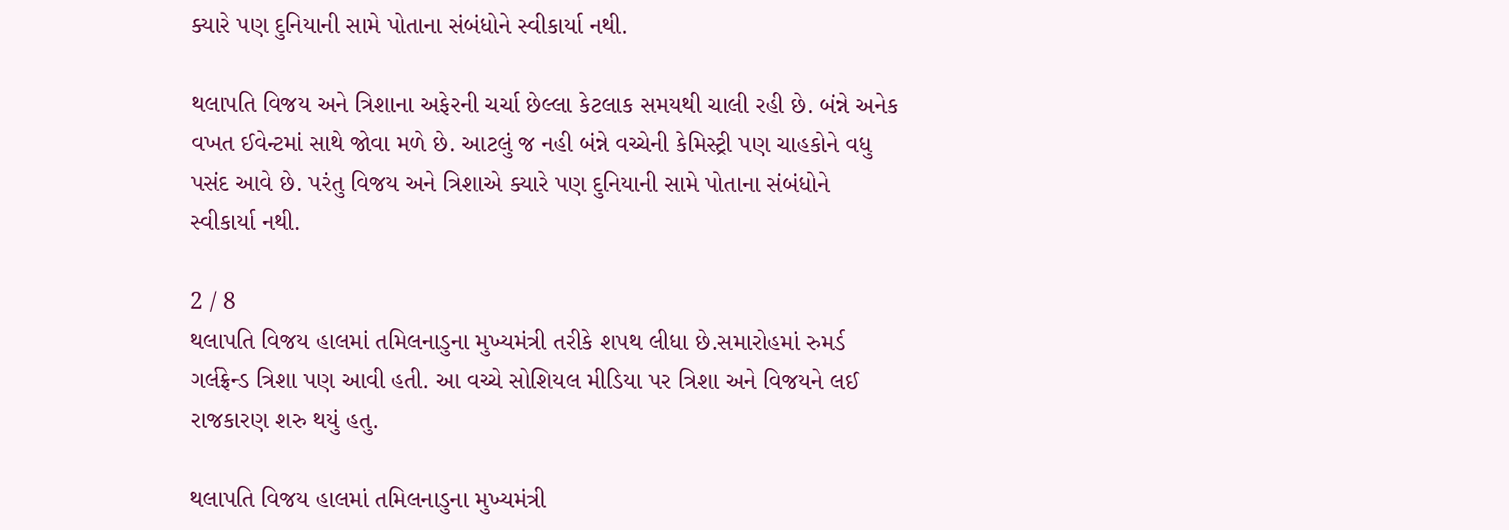ક્યારે પણ દુનિયાની સામે પોતાના સંબંધોને સ્વીકાર્યા નથી.

થલાપતિ વિજય અને ત્રિશાના અફેરની ચર્ચા છેલ્લા કેટલાક સમયથી ચાલી રહી છે. બંન્ને અનેક વખત ઈવેન્ટમાં સાથે જોવા મળે છે. આટલું જ નહી બંન્ને વચ્ચેની કેમિસ્ટ્રી પણ ચાહકોને વધુ પસંદ આવે છે. પરંતુ વિજય અને ત્રિશાએ ક્યારે પણ દુનિયાની સામે પોતાના સંબંધોને સ્વીકાર્યા નથી.

2 / 8
થલાપતિ વિજય હાલમાં તમિલનાડુના મુખ્યમંત્રી તરીકે શપથ લીધા છે.સમારોહમાં રુમર્ડ ગર્લફ્રેન્ડ ત્રિશા પણ આવી હતી. આ વચ્ચે સોશિયલ મીડિયા પર ત્રિશા અને વિજયને લઈ રાજકારણ શરુ થયું હતુ.

થલાપતિ વિજય હાલમાં તમિલનાડુના મુખ્યમંત્રી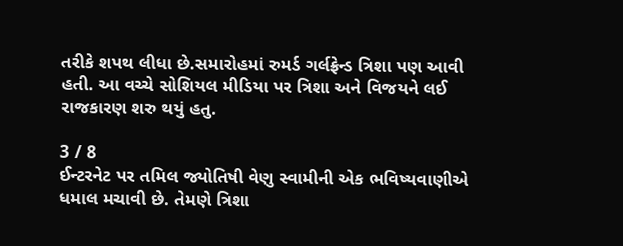તરીકે શપથ લીધા છે.સમારોહમાં રુમર્ડ ગર્લફ્રેન્ડ ત્રિશા પણ આવી હતી. આ વચ્ચે સોશિયલ મીડિયા પર ત્રિશા અને વિજયને લઈ રાજકારણ શરુ થયું હતુ.

3 / 8
ઈન્ટરનેટ પર તમિલ જ્યોતિષી વેણુ સ્વામીની એક ભવિષ્યવાણીએ ધમાલ મચાવી છે. તેમણે ત્રિશા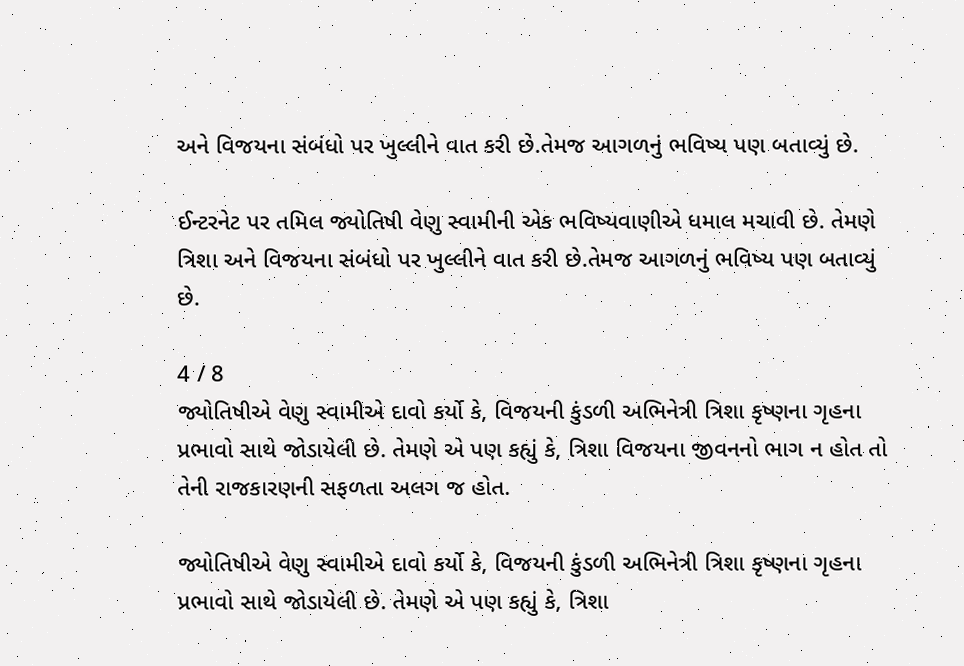અને વિજયના સંબંધો પર ખુલ્લીને વાત કરી છે.તેમજ આગળનું ભવિષ્ય પણ બતાવ્યું છે.

ઈન્ટરનેટ પર તમિલ જ્યોતિષી વેણુ સ્વામીની એક ભવિષ્યવાણીએ ધમાલ મચાવી છે. તેમણે ત્રિશા અને વિજયના સંબંધો પર ખુલ્લીને વાત કરી છે.તેમજ આગળનું ભવિષ્ય પણ બતાવ્યું છે.

4 / 8
જ્યોતિષીએ વેણુ સ્વામીએ દાવો કર્યો કે, વિજયની કુંડળી અભિનેત્રી ત્રિશા કૃષ્ણના ગૃહના પ્રભાવો સાથે જોડાયેલી છે. તેમણે એ પણ કહ્યું કે, ત્રિશા વિજયના જીવનનો ભાગ ન હોત તો તેની રાજકારણની સફળતા અલગ જ હોત.

જ્યોતિષીએ વેણુ સ્વામીએ દાવો કર્યો કે, વિજયની કુંડળી અભિનેત્રી ત્રિશા કૃષ્ણના ગૃહના પ્રભાવો સાથે જોડાયેલી છે. તેમણે એ પણ કહ્યું કે, ત્રિશા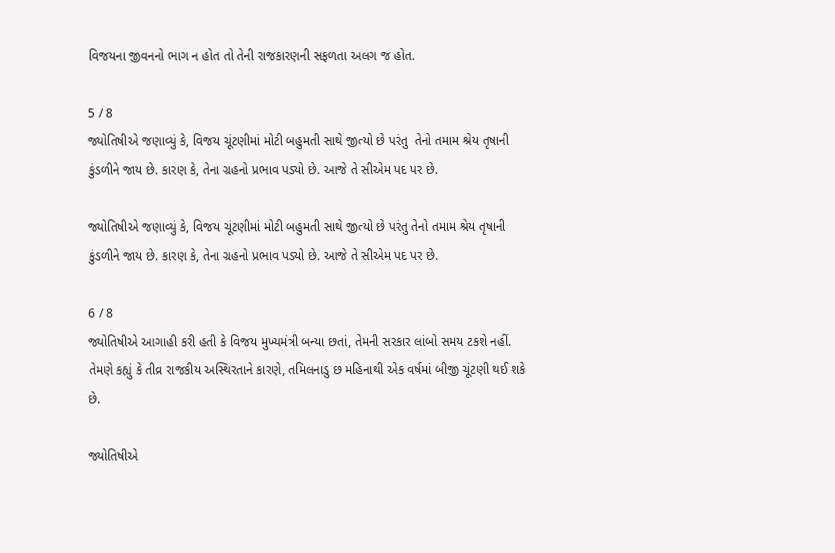વિજયના જીવનનો ભાગ ન હોત તો તેની રાજકારણની સફળતા અલગ જ હોત.

5 / 8
જ્યોતિષીએ જણાવ્યું કે, વિજય ચૂંટણીમાં મોટી બહુમતી સાથે જીત્યો છે પરંતુ  તેનો તમામ શ્રેય તૃષાની કુંડળીને જાય છે. કારણ કે, તેના ગ્રહનો પ્રભાવ પડ્યો છે. આજે તે સીએમ પદ પર છે.

જ્યોતિષીએ જણાવ્યું કે, વિજય ચૂંટણીમાં મોટી બહુમતી સાથે જીત્યો છે પરંતુ તેનો તમામ શ્રેય તૃષાની કુંડળીને જાય છે. કારણ કે, તેના ગ્રહનો પ્રભાવ પડ્યો છે. આજે તે સીએમ પદ પર છે.

6 / 8
જ્યોતિષીએ આગાહી કરી હતી કે વિજય મુખ્યમંત્રી બન્યા છતાં, તેમની સરકાર લાંબો સમય ટકશે નહીં. તેમણે કહ્યું કે તીવ્ર રાજકીય અસ્થિરતાને કારણે, તમિલનાડુ છ મહિનાથી એક વર્ષમાં બીજી ચૂંટણી થઈ શકે છે.

જ્યોતિષીએ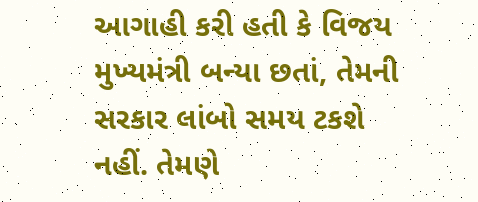આગાહી કરી હતી કે વિજય મુખ્યમંત્રી બન્યા છતાં, તેમની સરકાર લાંબો સમય ટકશે નહીં. તેમણે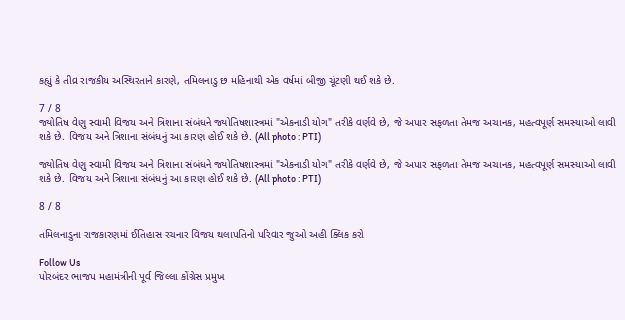કહ્યું કે તીવ્ર રાજકીય અસ્થિરતાને કારણે, તમિલનાડુ છ મહિનાથી એક વર્ષમાં બીજી ચૂંટણી થઈ શકે છે.

7 / 8
જ્યોતિષ વેણુ સ્વામી વિજય અને ત્રિશાના સંબંધને જ્યોતિષશાસ્ત્રમાં "એકનાડી યોગ" તરીકે વર્ણવે છે, જે અપાર સફળતા તેમજ અચાનક, મહત્વપૂર્ણ સમસ્યાઓ લાવી શકે છે. વિજય અને ત્રિશાના સંબંધનું આ કારણ હોઈ શકે છે. (All photo : PTI)

જ્યોતિષ વેણુ સ્વામી વિજય અને ત્રિશાના સંબંધને જ્યોતિષશાસ્ત્રમાં "એકનાડી યોગ" તરીકે વર્ણવે છે, જે અપાર સફળતા તેમજ અચાનક, મહત્વપૂર્ણ સમસ્યાઓ લાવી શકે છે. વિજય અને ત્રિશાના સંબંધનું આ કારણ હોઈ શકે છે. (All photo : PTI)

8 / 8

તમિલનાડુના રાજકારણમાં ઈતિહાસ રચનાર વિજય થલાપતિનો પરિવાર જુઓ અહી ક્લિક કરો

Follow Us
પોરબંદર ભાજપ મહામંત્રીની પૂર્વ જિલ્લા કોંગ્રેસ પ્રમુખ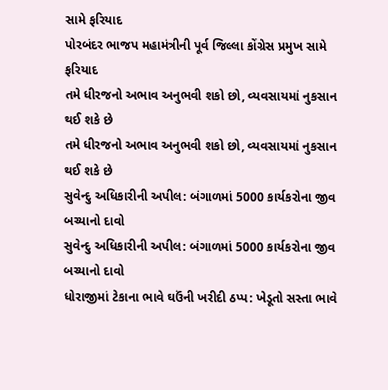સામે ફરિયાદ
પોરબંદર ભાજપ મહામંત્રીની પૂર્વ જિલ્લા કોંગ્રેસ પ્રમુખ સામે ફરિયાદ
તમે ધીરજનો અભાવ અનુભવી શકો છો, વ્યવસાયમાં નુકસાન થઈ શકે છે
તમે ધીરજનો અભાવ અનુભવી શકો છો, વ્યવસાયમાં નુકસાન થઈ શકે છે
સુવેન્દુ અધિકારીની અપીલ: બંગાળમાં 5000 કાર્યકરોના જીવ બચ્યાનો દાવો
સુવેન્દુ અધિકારીની અપીલ: બંગાળમાં 5000 કાર્યકરોના જીવ બચ્યાનો દાવો
ધોરાજીમાં ટેકાના ભાવે ઘઉંની ખરીદી ઠપ્પ: ખેડૂતો સસ્તા ભાવે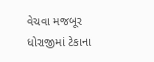વેચવા મજબૂર
ધોરાજીમાં ટેકાના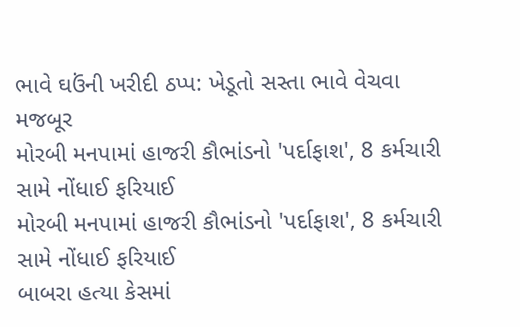ભાવે ઘઉંની ખરીદી ઠપ્પ: ખેડૂતો સસ્તા ભાવે વેચવા મજબૂર
મોરબી મનપામાં હાજરી કૌભાંડનો 'પર્દાફાશ', 8 કર્મચારી સામે નોંધાઈ ફરિયાઈ
મોરબી મનપામાં હાજરી કૌભાંડનો 'પર્દાફાશ', 8 કર્મચારી સામે નોંધાઈ ફરિયાઈ
બાબરા હત્યા કેસમાં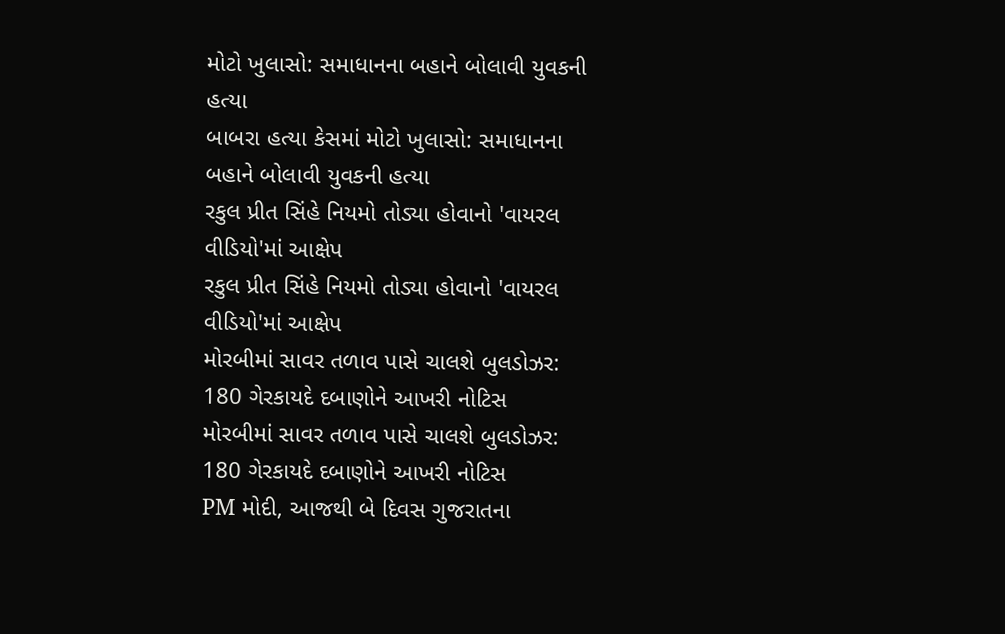મોટો ખુલાસો: સમાધાનના બહાને બોલાવી યુવકની હત્યા
બાબરા હત્યા કેસમાં મોટો ખુલાસો: સમાધાનના બહાને બોલાવી યુવકની હત્યા
રકુલ પ્રીત સિંહે નિયમો તોડ્યા હોવાનો 'વાયરલ વીડિયો'માં આક્ષેપ
રકુલ પ્રીત સિંહે નિયમો તોડ્યા હોવાનો 'વાયરલ વીડિયો'માં આક્ષેપ
મોરબીમાં સાવર તળાવ પાસે ચાલશે બુલડોઝર: 180 ગેરકાયદે દબાણોને આખરી નોટિસ
મોરબીમાં સાવર તળાવ પાસે ચાલશે બુલડોઝર: 180 ગેરકાયદે દબાણોને આખરી નોટિસ
PM મોદી, આજથી બે દિવસ ગુજરાતના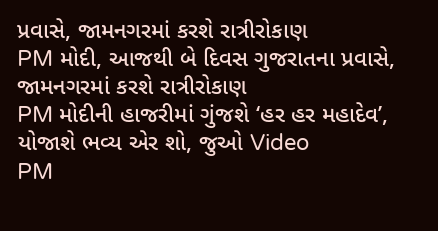પ્રવાસે, જામનગરમાં કરશે રાત્રીરોકાણ
PM મોદી, આજથી બે દિવસ ગુજરાતના પ્રવાસે, જામનગરમાં કરશે રાત્રીરોકાણ
PM મોદીની હાજરીમાં ગુંજશે ‘હર હર મહાદેવ’, યોજાશે ભવ્ય એર શો, જુઓ Video
PM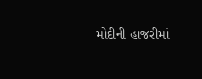મોદીની હાજરીમાં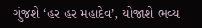ગુંજશે ‘હર હર મહાદેવ’, યોજાશે ભવ્ય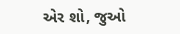એર શો, જુઓ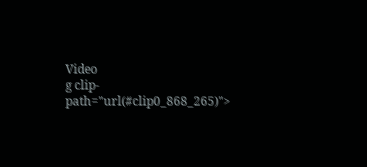Video
g clip-path="url(#clip0_868_265)">